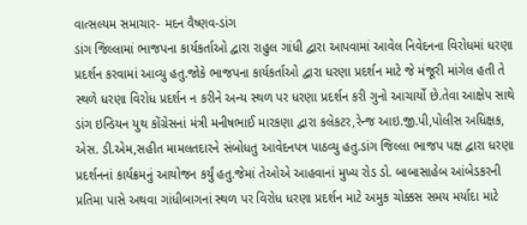વાત્સલ્યમ સમાચાર- મદન વૈષ્ણવ-ડાંગ
ડાંગ જિલ્લામાં ભાજપના કાર્યકર્તાઓ દ્વારા રાહુલ ગાંધી દ્વારા આપવામાં આવેલ નિવેદનના વિરોધમાં ધરણા પ્રદર્શન કરવામાં આવ્યુ હતુ.જોકે ભાજપના કાર્યકર્તાઓ દ્વારા ધરણા પ્રદર્શન માટે જે મંજૂરી માંગેલ હતી તે સ્થળે ધરણા વિરોધ પ્રદર્શન ન કરીને અન્ય સ્થળ પર ધરણા પ્રદર્શન કરી ગુનો આચાર્યો છે.તેવા આક્ષેપ સાથે ડાંગ ઇન્ડિયન યુથ કોંગ્રેસનાં મંત્રી મનીષભાઈ મારકણા દ્વારા કલેકટર,રેન્જ આઇ.જી.પી,પોલીસ અધિક્ષક, એસ. ડી.એમ,સહીત મામલતદારને સંબોધતુ આવેદનપત્ર પાઠવ્યુ હતુ.ડાંગ જિલ્લા ભાજપ પક્ષ દ્વારા ધરણા પ્રદર્શનનાં કાર્યક્રમનું આયોજન કર્યું હતુ.જેમાં તેઓએ આહવાનાં મુખ્ય રોડ ડો. બાબાસાહેબ આંબેડકરની પ્રતિમા પાસે અથવા ગાંધીબાગનાં સ્થળ પર વિરોધ ધરણા પ્રદર્શન માટે અમુક ચોક્કસ સમય મર્યાદા માટે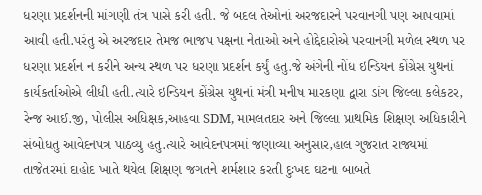ધરણા પ્રદર્શનની માંગણી તંત્ર પાસે કરી હતી. જે બદલ તેઓનાં અરજદારને પરવાનગી પણ આપવામાં આવી હતી.પરંતુ એ અરજદાર તેમજ ભાજપ પક્ષના નેતાઓ અને હોદ્દેદારોએ પરવાનગી મળેલ સ્થળ પર ધરણા પ્રદર્શન ન કરીને અન્ય સ્થળ પર ધરણા પ્રદર્શન કર્યું હતુ.જે અંગેની નોંધ ઇન્ડિયન કોંગ્રેસ યુથનાં કાર્યકર્તાઓએ લીધી હતી.ત્યારે ઇન્ડિયન કોંગ્રેસ યુથનાં મંત્રી મનીષ મારકણા દ્વારા ડાંગ જિલ્લા કલેકટર, રેન્જ આઈ.જી, પોલીસ અધિક્ષક,આહવા SDM, મામલતદાર અને જિલ્લા પ્રાથમિક શિક્ષણ અધિકારીને સંબોધતુ આવેદનપત્ર પાઠવ્યુ હતુ.ત્યારે આવેદનપત્રમાં જણાવ્યા અનુસાર,હાલ ગુજરાત રાજ્યમાં તાજેતરમાં દાહોદ ખાતે થયેલ શિક્ષણ જગતને શર્મશાર કરતી દુઃખદ ઘટના બાબતે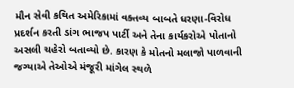મૌન સેવી કથિત અમેરિકામાં વક્તવ્ય બાબતે ધરણા-વિરોધ પ્રદર્શન કરતી ડાંગ ભાજપ પાર્ટી અને તેના કાર્યકરોએ પોતાનો અસલી ચહેરો બતાવ્યો છે. કારણ કે મોતનો મલાજો પાળવાની જગ્યાએ તેઓએ મંજૂરી માંગેલ સ્થળે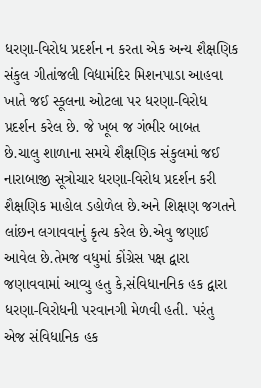ધરણા-વિરોધ પ્રદર્શન ન કરતા એક અન્ય શૈક્ષણિક સંકુલ ગીતાંજલી વિદ્યામંદિર મિશનપાડા આહવા ખાતે જઈ સ્કૂલના ઓટલા પર ધરણા-વિરોધ પ્રદર્શન કરેલ છે. જે ખૂબ જ ગંભીર બાબત છે.ચાલુ શાળાના સમયે શૈક્ષણિક સંકુલમાં જઈ નારાબાજી સૂત્રોચાર ધરણા-વિરોધ પ્રદર્શન કરી શૈક્ષણિક માહોલ ડહોળેલ છે.અને શિક્ષણ જગતને લાંછન લગાવવાનું કૃત્ય કરેલ છે.એવુ જણાઈ આવેલ છે.તેમજ વધુમાં કોંગ્રેસ પક્ષ દ્વારા જણાવવામાં આવ્યુ હતુ કે,સંવિધાનનિક હક દ્વારા ધરણા-વિરોધની પરવાનગી મેળવી હતી. પરંતુ એજ સંવિધાનિક હક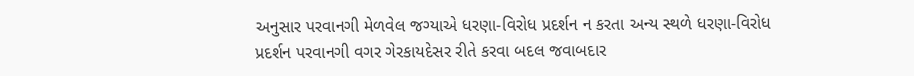અનુસાર પરવાનગી મેળવેલ જગ્યાએ ધરણા-વિરોધ પ્રદર્શન ન કરતા અન્ય સ્થળે ધરણા-વિરોધ પ્રદર્શન પરવાનગી વગર ગેરકાયદેસર રીતે કરવા બદલ જવાબદાર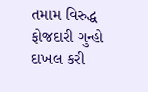તમામ વિરુદ્ધ ફોજદારી ગુન્હો દાખલ કરી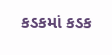કડકમાં કડક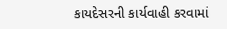કાયદેસરની કાર્યવાહી કરવામાં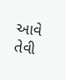આવે તેવી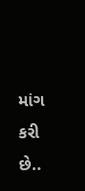માંગ કરી છે..